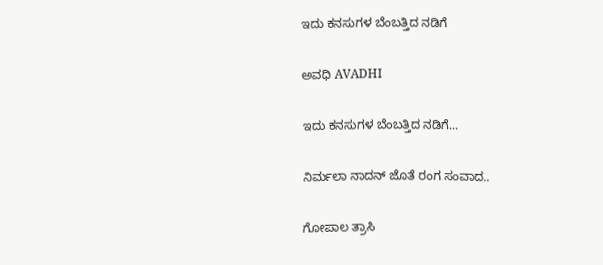ಇದು ಕನಸುಗಳ ಬೆಂಬತ್ತಿದ ನಡಿಗೆ‍

ಅವಧಿ AVADHI

ಇದು ಕನಸುಗಳ ಬೆಂಬತ್ತಿದ ನಡಿಗೆ...

ನಿರ್ಮಲಾ ನಾದನ್ ಜೊತೆ ರಂಗ ಸಂವಾದ..

ಗೋಪಾಲ ತ್ರಾಸಿ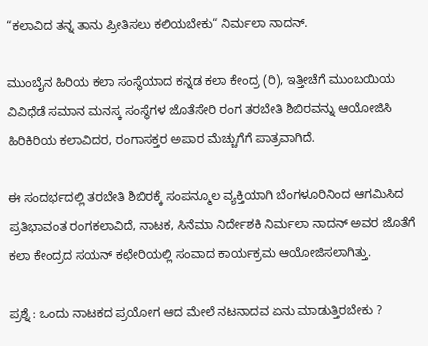“ಕಲಾವಿದ ತನ್ನ ತಾನು ಪ್ರೀತಿಸಲು ಕಲಿಯಬೇಕು“ ನಿರ್ಮಲಾ ನಾದನ್.

ಮುಂಬೈನ ಹಿರಿಯ ಕಲಾ ಸಂಸ್ಥೆಯಾದ ಕನ್ನಡ ಕಲಾ ಕೇಂದ್ರ (ರಿ), ಇತ್ತೀಚೆಗೆ ಮುಂಬಯಿಯ ವಿವಿಧೆಡೆ ಸಮಾನ ಮನಸ್ಕ ಸಂಸ್ಥೆಗಳ ಜೊತೆಸೇರಿ ರಂಗ ತರಬೇತಿ ಶಿಬಿರವನ್ನು ಆಯೋಜಿಸಿ ಹಿರಿಕಿರಿಯ ಕಲಾವಿದರ, ರಂಗಾಸಕ್ತರ ಅಪಾರ ಮೆಚ್ಚುಗೆಗೆ ಪಾತ್ರವಾಗಿದೆ.

ಈ ಸಂದರ್ಭದಲ್ಲಿ ತರಬೇತಿ ಶಿಬಿರಕ್ಕೆ ಸಂಪನ್ಮೂಲ ವ್ಯಕ್ತಿಯಾಗಿ ಬೆಂಗಳೂರಿನಿಂದ ಆಗಮಿಸಿದ ಪ್ರತಿಭಾವಂತ ರಂಗಕಲಾವಿದೆ, ನಾಟಕ, ಸಿನೆಮಾ ನಿರ್ದೇಶಕಿ ನಿರ್ಮಲಾ ನಾದನ್ ಅವರ ಜೊತೆಗೆ ಕಲಾ ಕೇಂದ್ರದ ಸಯನ್ ಕಛೇರಿಯಲ್ಲಿ ಸಂವಾದ ಕಾರ್ಯಕ್ರಮ ಆಯೋಜಿಸಲಾಗಿತ್ತು.

ಪ್ರಶ್ನೆ : ಒಂದು ನಾಟಕದ ಪ್ರಯೋಗ ಆದ ಮೇಲೆ ನಟನಾದವ ಏನು ಮಾಡುತ್ತಿರಬೇಕು ?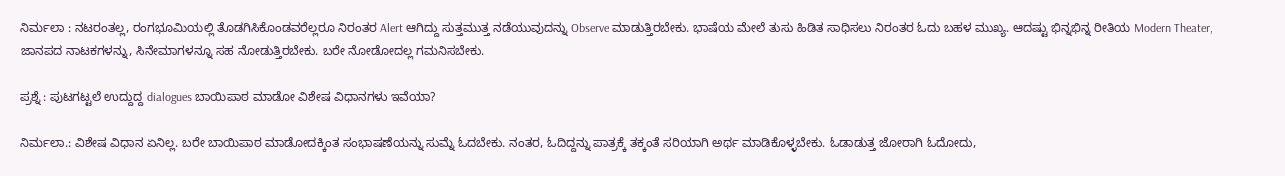ನಿರ್ಮಲಾ : ನಟರಂತಲ್ಲ, ರಂಗಭೂಮಿಯಲ್ಲಿ ತೊಡಗಿಸಿಕೊಂಡವರೆಲ್ಲರೂ ನಿರಂತರ Alert ಆಗಿದ್ದು ಸುತ್ತಮುತ್ತ ನಡೆಯುವುದನ್ನು Observe ಮಾಡುತ್ತಿರಬೇಕು. ಭಾಷೆಯ ಮೇಲೆ ತುಸು ಹಿಡಿತ ಸಾಧಿಸಲು ನಿರಂತರ ಓದು ಬಹಳ ಮುಖ್ಯ. ಆದಷ್ಟು ಭಿನ್ನಭಿನ್ನ ರೀತಿಯ Modern Theater, ಜಾನಪದ ನಾಟಕಗಳನ್ನು, ಸಿನೇಮಾಗಳನ್ನೂ ಸಹ ನೋಡುತ್ತಿರಬೇಕು. ಬರೇ ನೋಡೋದಲ್ಲ ಗಮನಿಸಬೇಕು.

ಪ್ರಶ್ನೆ : ಪುಟಗಟ್ಟಲೆ ಉದ್ದುದ್ದ dialogues ಬಾಯಿಪಾಠ ಮಾಡೋ ವಿಶೇಷ ವಿಧಾನಗಳು ಇವೆಯಾ?

ನಿರ್ಮಲಾ.: ವಿಶೇಷ ವಿಧಾನ ಏನಿಲ್ಲ. ಬರೇ ಬಾಯಿಪಾಠ ಮಾಡೋದಕ್ಕಿಂತ ಸಂಭಾಷಣೆಯನ್ನು ಸುಮ್ನೆ ಓದಬೇಕು. ನಂತರ, ಓದಿದ್ದನ್ನು ಪಾತ್ರಕ್ಕೆ ತಕ್ಕಂತೆ ಸರಿಯಾಗಿ ಅರ್ಥ ಮಾಡಿಕೊಳ್ಳಬೇಕು. ಓಡಾಡುತ್ತ ಜೋರಾಗಿ ಓದೋದು,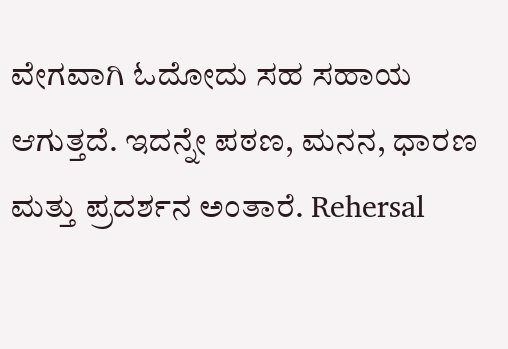ವೇಗವಾಗಿ ಓದೋದು ಸಹ ಸಹಾಯ ಆಗುತ್ತದೆ. ಇದನ್ನೇ ಪಠಣ, ಮನನ, ಧಾರಣ ಮತ್ತು ಪ್ರದರ್ಶನ ಅಂತಾರೆ. Rehersal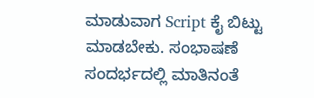ಮಾಡುವಾಗ Script ಕೈ ಬಿಟ್ಟು ಮಾಡಬೇಕು. ಸಂಭಾಷಣೆ ಸಂದರ್ಭದಲ್ಲಿ ಮಾತಿನಂತೆ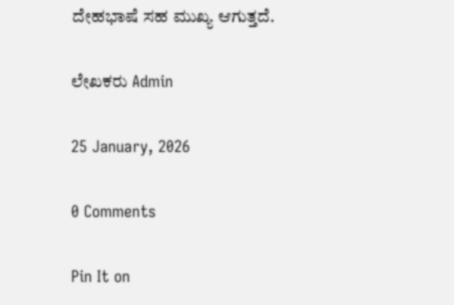ದೇಹಭಾಷೆ ಸಹ ಮುಖ್ಯ ಆಗುತ್ತದೆ.

ಲೇಖಕರು Admin

25 January, 2026

0 Comments

Pin It on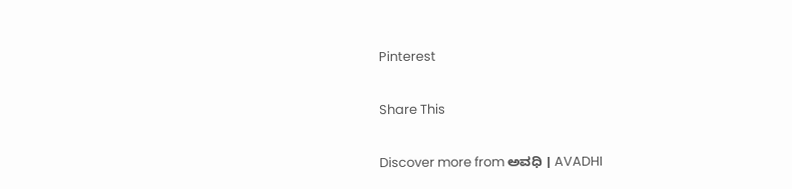Pinterest

Share This

Discover more from ಅವಧಿ । AVADHI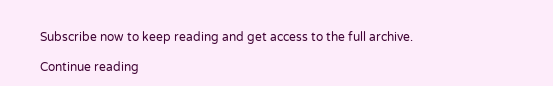Subscribe now to keep reading and get access to the full archive.

Continue reading